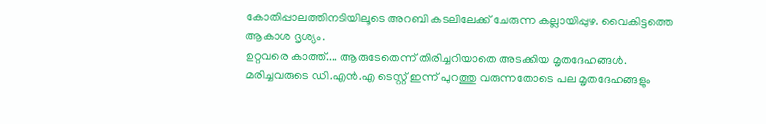കോതിപ്പാലത്തിനടിയിലൂടെ അറബി കടലിലേക്ക് ചേരുന്ന കല്ലായിപ്പുഴ. വൈകിട്ടത്തെ ആകാശ ദൃശ്യം.
ഉറ്റവരെ കാത്ത്.... ആരുടേതെന്ന് തിരിച്ചറിയാതെ അടക്കിയ മൃതദേഹങ്ങൾ. മരിച്ചവരുടെ ഡി.എൻ.എ ടെസ്റ്റ് ഇന്ന് പുറത്തു വരുന്നതോടെ പല മൃതദേഹങ്ങളും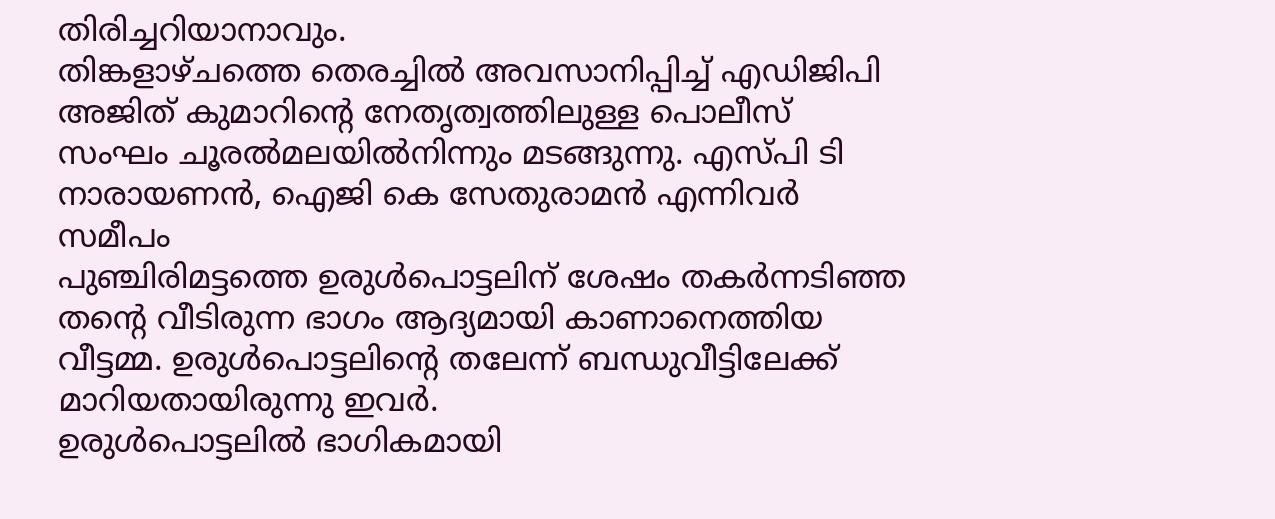തിരിച്ചറിയാനാവും.
തിങ്കളാഴ്ചത്തെ തെരച്ചിൽ അവസാനിപ്പിച്ച് എഡിജിപി അജിത് കുമാറിന്റെ നേതൃത്വത്തിലുള്ള പൊലീസ് സംഘം ചൂരൽമലയിൽനിന്നും മടങ്ങുന്നു. എസ്പി ടി നാരായണൻ, ഐജി കെ സേതുരാമൻ എന്നിവർ സമീപം
പുഞ്ചിരിമട്ടത്തെ ഉരുൾപൊട്ടലിന് ശേഷം തകർന്നടിഞ്ഞ തന്റെ വീടിരുന്ന ഭാഗം ആദ്യമായി കാണാനെത്തിയ വീട്ടമ്മ. ഉരുൾപൊട്ടലിന്റെ തലേന്ന് ബന്ധുവീട്ടിലേക്ക് മാറിയതായിരുന്നു ഇവർ.
ഉരുൾപൊട്ടലിൽ ഭാഗികമായി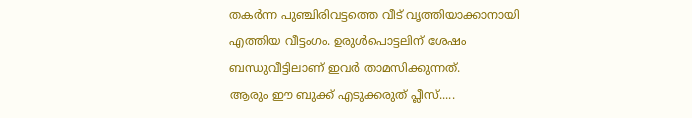തകർന്ന പുഞ്ചിരിവട്ടത്തെ വീട് വൃത്തിയാക്കാനായി എത്തിയ വീട്ടംഗം. ഉരുൾപൊട്ടലിന് ശേഷം ബന്ധുവീട്ടിലാണ് ഇവർ താമസിക്കുന്നത്.
ആരും ഈ ബുക്ക് എടുക്കരുത് പ്ലീസ്.....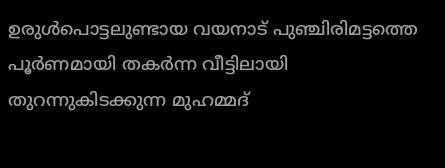ഉരുൾപൊട്ടലുണ്ടായ വയനാട് പുഞ്ചിരിമട്ടത്തെ പൂർണമായി തകർന്ന വീട്ടിലായി തുറന്നുകിടക്കുന്ന മുഹമ്മദ്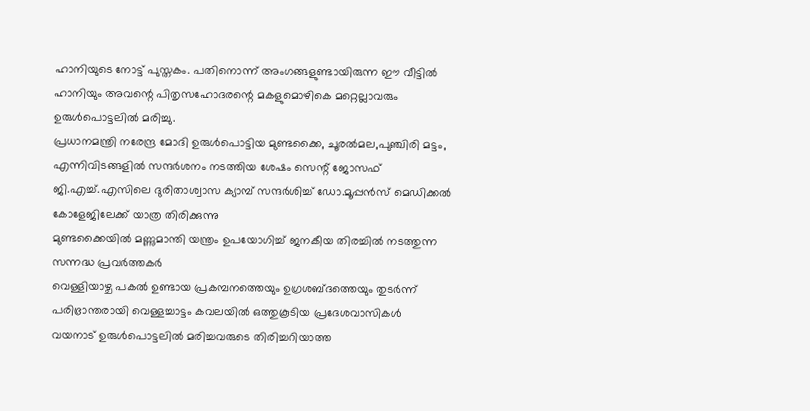ഹാനിയുടെ നോട്ട് പുസ്തകം. പതിനൊന്ന് അംഗങ്ങളുണ്ടായിരുന്ന ഈ വീട്ടിൽ ഹാനിയും അവന്റെ പിതൃസഹോദരന്റെ മകളുമൊഴികെ മറ്റെല്ലാവരും ഉരുൾപൊട്ടലിൽ മരിച്ചു.
പ്രധാനമന്ത്രി നരേന്ദ്ര മോദി ഉരുൾപൊട്ടിയ മുണ്ടക്കൈ, ചൂരൽമല,പുഞ്ചിരി മട്ടം, എന്നിവിടങ്ങളിൽ സന്ദർശനം നടത്തിയ ശേഷം സെന്റ് ജോസഫ് ജി.എച്ച്.എസിലെ ദുരിതാശ്വാസ ക്യാമ്പ് സന്ദർശിച്ച് ഡോ.മൂപ്പൻസ് മെഡിക്കൽ കോളേജിലേക്ക് യാത്ര തിരിക്കുന്നു
മുണ്ടക്കൈയിൽ മണ്ണുമാന്തി യന്ത്രം ഉപയോഗിച്ച് ജനകീയ തിരച്ചിൽ നടത്തുന്ന സന്നദ്ധ പ്രവർത്തകർ
വെള്ളിയാഴ്ച പകൽ ഉണ്ടായ പ്രകമ്പനത്തെയും ഉഗ്രശബ്ദത്തെയും തുടർന്ന് പരിഭ്രാന്തരായി വെള്ളച്ചാട്ടം കവലയിൽ ഒത്തുകൂടിയ പ്രദേശവാസികൾ
വയനാട് ഉരുൾപൊട്ടലിൽ മരിച്ചവരുടെ തിരിച്ചറിയാത്ത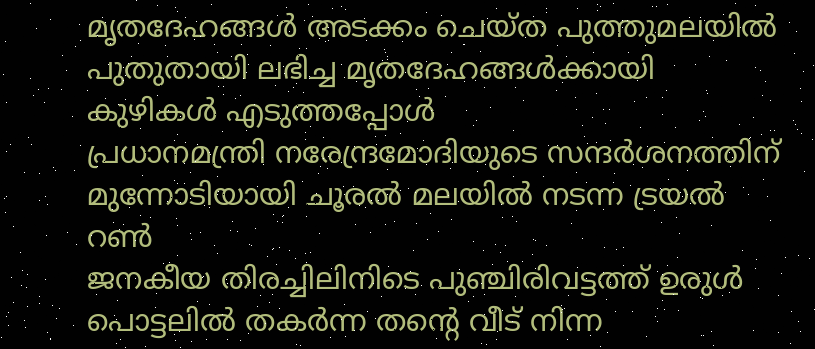മൃതദേഹങ്ങൾ അടക്കം ചെയ്ത പുത്തുമലയിൽ പുതുതായി ലഭിച്ച മൃതദേഹങ്ങൾക്കായി കുഴികൾ എടുത്തപ്പോൾ
പ്രധാനമന്ത്രി നരേന്ദ്രമോദിയുടെ സന്ദർശനത്തിന് മുന്നോടിയായി ചൂരൽ മലയിൽ നടന്ന ട്രയൽ റൺ
ജനകീയ തിരച്ചിലിനിടെ പുഞ്ചിരിവട്ടത്ത് ഉരുൾ പൊട്ടലിൽ തകർന്ന തൻ്റെ വീട് നിന്ന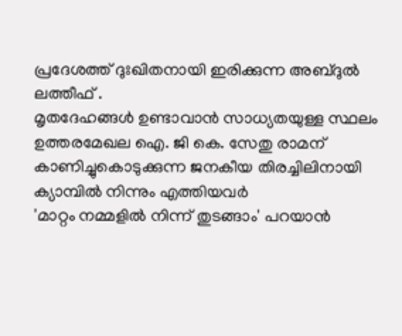പ്രദേശത്ത് ദുഃഖിതനായി ഇരിക്കുന്ന അബ്ദുൽ ലത്തീഫ് .
മൃതദേഹങ്ങൾ ഉണ്ടാവാൻ സാധ്യതയുള്ള സ്ഥലം ഉത്തരമേഖല ഐ. ജി കെ. സേതു രാമന് കാണിച്ചുകൊടുക്കുന്ന ജനകീയ തിരച്ചിലിനായി ക്യാമ്പിൽ നിന്നും എത്തിയവർ
'മാറ്റം നമ്മളിൽ നിന്ന് തുടങ്ങാം' പറയാൻ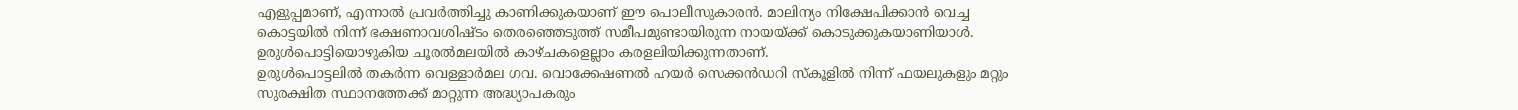എളുപ്പമാണ്, എന്നാൽ പ്രവർത്തിച്ചു കാണിക്കുകയാണ് ഈ പൊലീസുകാരൻ. മാലിന്യം നിക്ഷേപിക്കാൻ വെച്ച കൊട്ടയിൽ നിന്ന് ഭക്ഷണാവശിഷ്ടം തെരഞ്ഞെടുത്ത് സമീപമുണ്ടായിരുന്ന നായയ്ക്ക് കൊടുക്കുകയാണിയാൾ. ഉരുൾപൊട്ടിയൊഴുകിയ ചൂരൽമലയിൽ കാഴ്ചകളെല്ലാം കരളലിയിക്കുന്നതാണ്.
ഉരുൾപൊട്ടലിൽ തകർന്ന വെള്ളാർമല ഗവ. വൊക്കേഷണൽ ഹയർ സെക്കൻഡറി സ്കൂളിൽ നിന്ന് ഫയലുകളും മറ്റും സുരക്ഷിത സ്ഥാനത്തേക്ക് മാറ്റുന്ന അദ്ധ്യാപകരും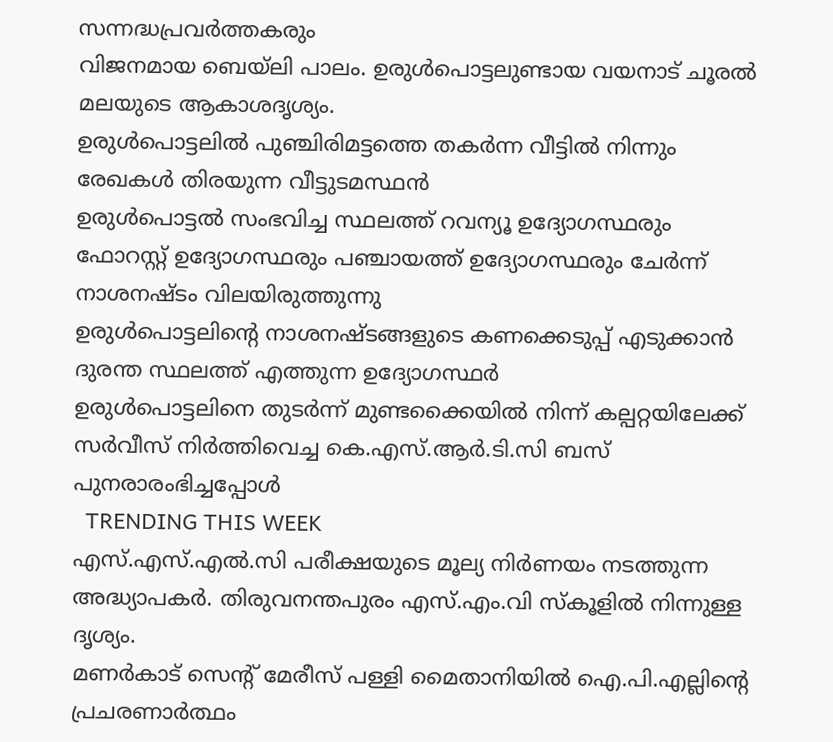സന്നദ്ധപ്രവർത്തകരും
വിജനമായ ബെയ്ലി പാലം. ഉരുൾപൊട്ടലുണ്ടായ വയനാട് ചൂരൽ മലയുടെ ആകാശദൃശ്യം.
ഉരുൾപൊട്ടലിൽ പുഞ്ചിരിമട്ടത്തെ തകർന്ന വീട്ടിൽ നിന്നും രേഖകൾ തിരയുന്ന വീട്ടുടമസ്ഥൻ
ഉരുൾപൊട്ടൽ സംഭവിച്ച സ്ഥലത്ത് റവന്യൂ ഉദ്യോഗസ്ഥരും ഫോറസ്റ്റ് ഉദ്യോഗസ്ഥരും പഞ്ചായത്ത് ഉദ്യോഗസ്ഥരും ചേർന്ന് നാശനഷ്ടം വിലയിരുത്തുന്നു
ഉരുൾപൊട്ടലിന്റെ നാശനഷ്ടങ്ങളുടെ കണക്കെടുപ്പ് എടുക്കാൻ ദുരന്ത സ്ഥലത്ത് എത്തുന്ന ഉദ്യോഗസ്ഥർ
ഉരുൾപൊട്ടലിനെ തുടർന്ന് മുണ്ടക്കൈയിൽ നിന്ന് കല്പറ്റയിലേക്ക് സർവീസ് നിർത്തിവെച്ച കെ.എസ്.ആർ.ടി.സി ബസ് പുനരാരംഭിച്ചപ്പോൾ
  TRENDING THIS WEEK
എസ്.എസ്.എൽ.സി പരീക്ഷയുടെ മൂല്യ നിർണയം നടത്തുന്ന അദ്ധ്യാപകർ. തിരുവനന്തപുരം എസ്.എം.വി സ്കൂളിൽ നിന്നുള്ള ദൃശ്യം.
മണർകാട് സെന്റ് മേരീസ് പള്ളി മൈതാനിയിൽ ഐ.പി.എല്ലിന്റെ പ്രചരണാർത്ഥം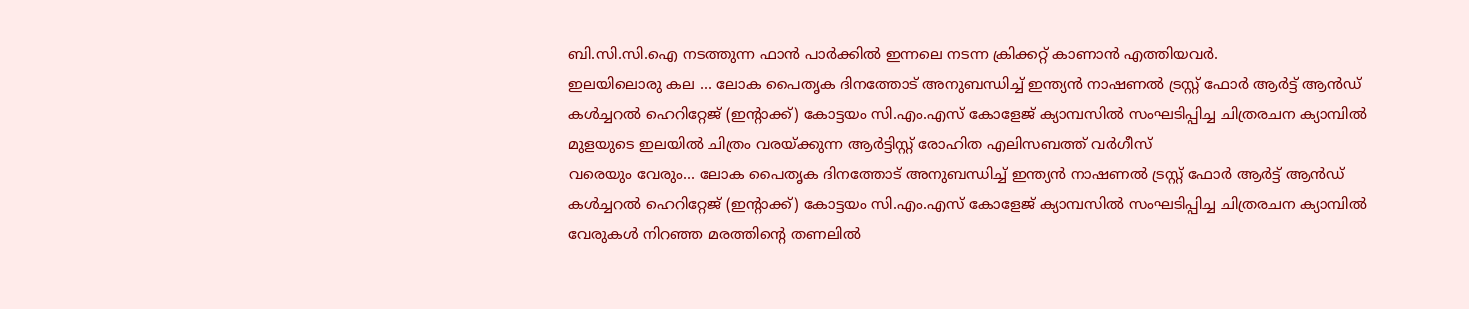ബി.സി.സി.ഐ നടത്തുന്ന ഫാൻ പാർക്കിൽ ഇന്നലെ നടന്ന ക്രിക്കറ്റ് കാണാൻ എത്തിയവർ.
ഇലയിലൊരു കല ... ലോക പൈതൃക ദിനത്തോട് അനുബന്ധിച്ച് ഇന്ത്യൻ നാഷണൽ ട്രസ്റ്റ് ഫോർ ആർട്ട് ആൻഡ് കൾച്ചറൽ ഹെറിറ്റേജ് (ഇൻ്റാക്ക്) കോട്ടയം സി.എം.എസ് കോളേജ് ക്യാമ്പസിൽ സംഘടിപ്പിച്ച ചിത്രരചന ക്യാമ്പിൽ മുളയുടെ ഇലയിൽ ചിത്രം വരയ്ക്കുന്ന ആർട്ടിസ്റ്റ് രോഹിത എലിസബത്ത് വർഗീസ്
വരെയും വേരും... ലോക പൈതൃക ദിനത്തോട് അനുബന്ധിച്ച് ഇന്ത്യൻ നാഷണൽ ട്രസ്റ്റ് ഫോർ ആർട്ട് ആൻഡ് കൾച്ചറൽ ഹെറിറ്റേജ് (ഇൻ്റാക്ക്) കോട്ടയം സി.എം.എസ് കോളേജ് ക്യാമ്പസിൽ സംഘടിപ്പിച്ച ചിത്രരചന ക്യാമ്പിൽ വേരുകൾ നിറഞ്ഞ മരത്തിന്റെ തണലിൽ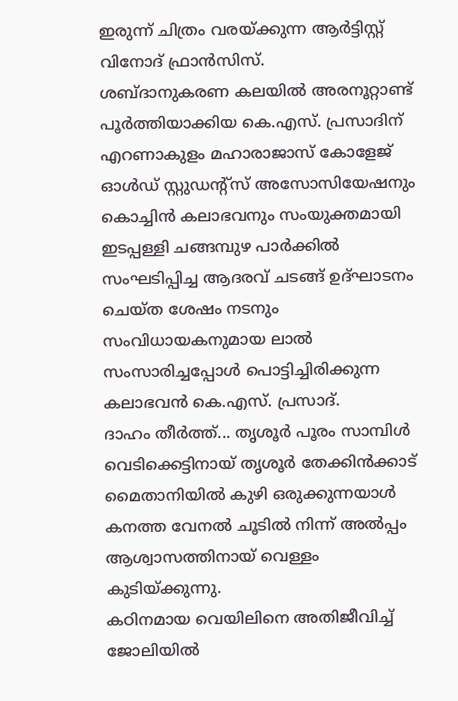ഇരുന്ന് ചിത്രം വരയ്ക്കുന്ന ആർട്ടിസ്റ്റ് വിനോദ് ഫ്രാൻസിസ്.
ശബ്ദാനുകരണ കലയിൽ അരനൂറ്റാണ്ട് പൂർത്തിയാക്കിയ കെ.എസ്. പ്രസാദിന് എറണാകുളം മഹാരാജാസ് കോളേജ് ഓൾഡ് സ്റ്റുഡന്റ്സ് അസോസിയേഷനും കൊച്ചിൻ കലാഭവനും സംയുക്തമായി ഇടപ്പള്ളി ചങ്ങമ്പുഴ പാർക്കിൽ സംഘടിപ്പിച്ച ആദരവ് ചടങ്ങ് ഉദ്ഘാടനം ചെയ്ത ശേഷം നടനും സംവിധായകനുമായ ലാൽ സംസാരിച്ചപ്പോൾ പൊട്ടിച്ചിരിക്കുന്ന കലാഭവൻ കെ.എസ്. പ്രസാദ്.
ദാഹം തീർത്ത്... തൃശൂർ പൂരം സാമ്പിൾ വെടിക്കെട്ടിനായ് തൃശൂർ തേക്കിൻക്കാട് മൈതാനിയിൽ കുഴി ഒരുക്കുന്നയാൾ കനത്ത വേനൽ ചൂടിൽ നിന്ന് അൽപ്പം ആശ്വാസത്തിനായ് വെള്ളം കുടിയ്ക്കുന്നു.
കഠിനമായ വെയിലിനെ അതിജീവിച്ച് ജോലിയിൽ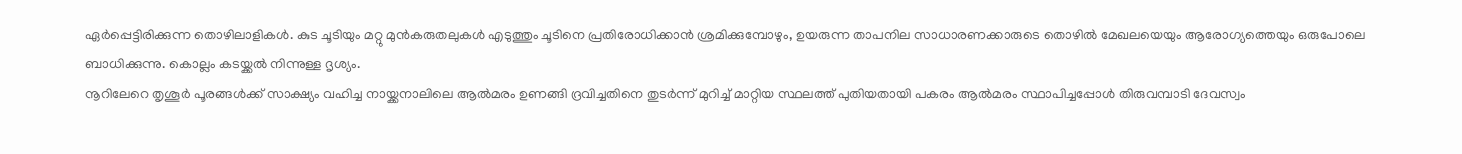ഏർപ്പെട്ടിരിക്കുന്ന തൊഴിലാളികൾ. കുട ചൂടിയും മറ്റു മുൻകരുതലുകൾ എടുത്തും ചൂടിനെ പ്രതിരോധിക്കാൻ ശ്രമിക്കുമ്പോഴും, ഉയരുന്ന താപനില സാധാരണക്കാരുടെ തൊഴിൽ മേഖലയെയും ആരോഗ്യത്തെയും ഒരുപോലെ ബാധിക്കുന്നു. കൊല്ലം കടയ്ക്കൽ നിന്നുള്ള ദൃശ്യം.
നൂറിലേറെ തൃശൂർ പൂരങ്ങൾക്ക് സാക്ഷ്യം വഹിച്ച നായ്ക്കനാലിലെ ആൽമരം ഉണങ്ങി ദ്രവിച്ചതിനെ തുടർന്ന് മുറിച്ച് മാറ്റിയ സ്ഥലത്ത് പുതിയതായി പകരം ആൽമരം സ്ഥാപിച്ചപ്പോൾ തിരുവമ്പാടി ദേവസ്വം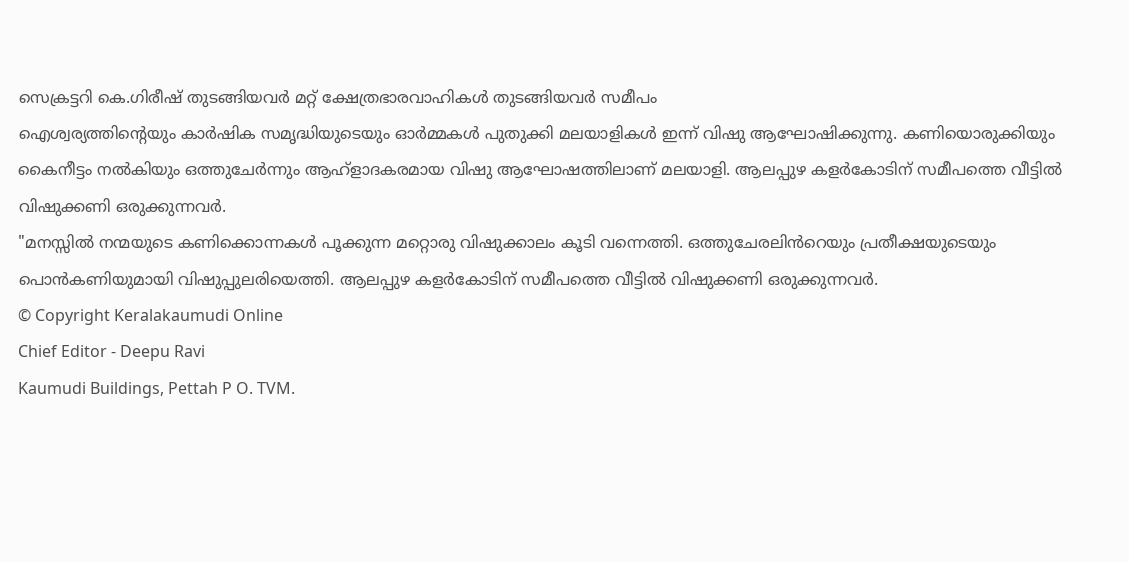സെക്രട്ടറി കെ.ഗിരീഷ് തുടങ്ങിയവർ മറ്റ് ക്ഷേത്രഭാരവാഹികൾ തുടങ്ങിയവർ സമീപം
ഐശ്വര്യത്തിന്റെയും കാർഷിക സമൃദ്ധിയുടെയും ഓർമ്മകൾ പുതുക്കി മലയാളികൾ ഇന്ന് വിഷു ആഘോഷിക്കുന്നു. കണിയൊരുക്കിയും കൈനീട്ടം നല്‍കിയും ഒത്തുചേര്‍ന്നും ആഹ്ളാദകരമായ വിഷു ആഘോഷത്തിലാണ് മലയാളി. ആലപ്പുഴ കളർകോടിന് സമീപത്തെ വീട്ടിൽ വിഷുക്കണി ഒരുക്കുന്നവർ.
"മനസ്സിൽ നന്മയുടെ കണിക്കൊന്നകൾ പൂക്കുന്ന മറ്റൊരു വിഷുക്കാലം കൂടി വന്നെത്തി. ഒത്തുചേരലിൻറെയും പ്രതീക്ഷയുടെയും പൊൻകണിയുമായി വിഷുപ്പുലരിയെത്തി. ആലപ്പുഴ കളർകോടിന് സമീപത്തെ വീട്ടിൽ വിഷുക്കണി ഒരുക്കുന്നവർ.
© Copyright Keralakaumudi Online
Chief Editor - Deepu Ravi
Kaumudi Buildings, Pettah P O. TVM.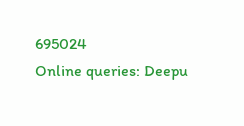695024
Online queries: Deepu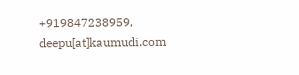+919847238959, deepu[at]kaumudi.com